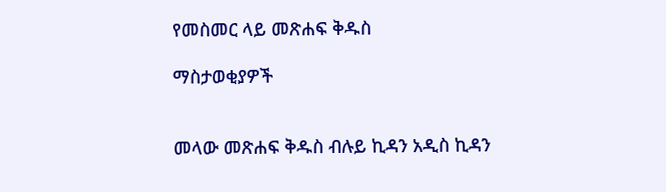የመስመር ላይ መጽሐፍ ቅዱስ

ማስታወቂያዎች


መላው መጽሐፍ ቅዱስ ብሉይ ኪዳን አዲስ ኪዳን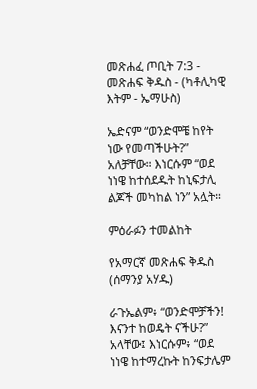መጽሐፈ ጦቢት 7:3 - መጽሐፍ ቅዱስ - (ካቶሊካዊ እትም - ኤማሁስ)

ኤድናም “ወንድሞቼ ከየት ነው የመጣችሁት?” አለቻቸው። እነርሱም “ወደ ነነዌ ከተሰደዱት ከኒፍታሊ ልጆች መካከል ነን” አሏት።

ምዕራፉን ተመልከት

የአማርኛ መጽሐፍ ቅዱስ (ሰማንያ አሃዱ)

ራጉኤልም፥ “ወንድሞቻችን! እናንተ ከወዴት ናችሁ?” አላቸው፤ እነርሱም፥ “ወደ ነነዌ ከተማረኩት ከንፍታሌም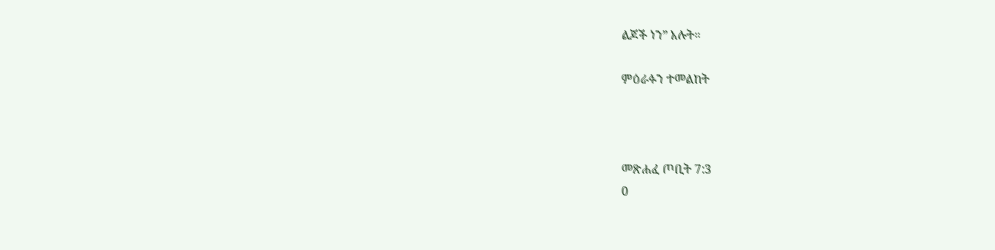ልጆች ነን” አሉት።

ምዕራፉን ተመልከት



መጽሐፈ ጦቢት 7:3
0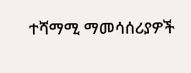ተሻማሚ ማመሳሰሪያዎች